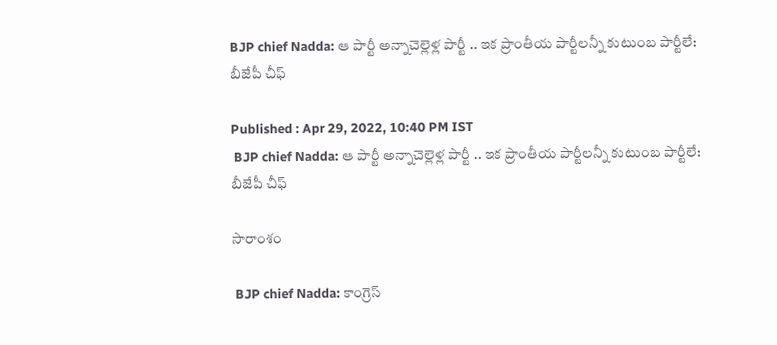BJP chief Nadda: ఆ పార్టీ అన్నాచెల్లెళ్ల పార్టీ .. ఇక‌ ప్రాంతీయ పార్టీల‌న్నీ కుటుంబ పార్టీలే: బీజేపీ చీఫ్

Published : Apr 29, 2022, 10:40 PM IST
 BJP chief Nadda: ఆ పార్టీ అన్నాచెల్లెళ్ల పార్టీ .. ఇక‌ ప్రాంతీయ పార్టీల‌న్నీ కుటుంబ పార్టీలే: బీజేపీ చీఫ్

సారాంశం

 BJP chief Nadda: కాంగ్రెస్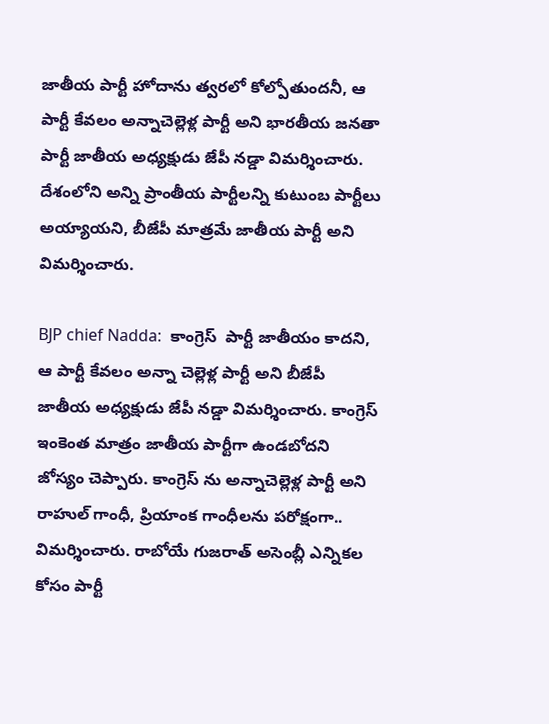జాతీయ పార్టీ హోదాను త్వ‌రలో కోల్పోతుంద‌నీ, ఆ పార్టీ కేవలం అన్నాచెల్లెళ్ల పార్టీ అని భారతీయ జనతా పార్టీ జాతీయ అధ్యక్షుడు జేపీ నడ్డా విమ‌ర్శించారు. దేశంలోని అన్ని ప్రాంతీయ పార్టీలన్ని కుటుంబ పార్టీలు అయ్యాయ‌ని, బీజేపీ మాత్ర‌మే జాతీయ పార్టీ అని విమ‌ర్శించారు.

BJP chief Nadda:  కాంగ్రెస్  పార్టీ జాతీయం కాదని, ఆ పార్టీ కేవలం అన్నా చెల్లెళ్ల పార్టీ అని బీజేపీ జాతీయ అధ్యక్షుడు జేపీ నడ్డా విమ‌ర్శించారు. కాంగ్రెస్ ఇంకెంత మాత్రం జాతీయ పార్టీగా ఉండబోదని జోస్యం చెప్పారు. కాంగ్రెస్ ను అన్నాచెల్లెళ్ల పార్టీ అని రాహుల్ గాంధీ, ప్రియాంక గాంధీలను ప‌రోక్షంగా..  విమర్శించారు. రాబోయే గుజరాత్ అసెంబ్లీ ఎన్నికల కోసం పార్టీ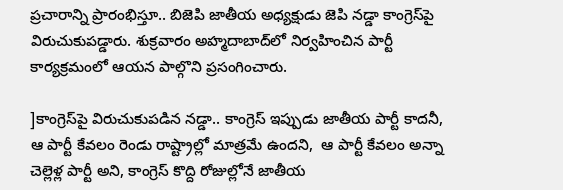ప్రచారాన్ని ప్రారంభిస్తూ.. బిజెపి జాతీయ అధ్యక్షుడు జెపి నడ్డా కాంగ్రెస్‌పై విరుచుకుపడ్డారు. శుక్రవారం అహ్మదాబాద్‌లో నిర్వహించిన పార్టీ కార్యక్రమంలో ఆయన పాల్గొని ప్రసంగించారు.

]కాంగ్రెస్‌పై విరుచుకుపడిన నడ్డా.. కాంగ్రెస్ ఇప్పుడు జాతీయ పార్టీ కాదనీ, ఆ పార్టీ కేవ‌లం రెండు రాష్ట్రాల్లో మాత్రమే ఉంద‌ని,  ఆ పార్టీ కేవ‌లం అన్నా చెల్లెళ్ల పార్టీ అని, కాంగ్రెస్ కొద్ది రోజుల్లోనే జాతీయ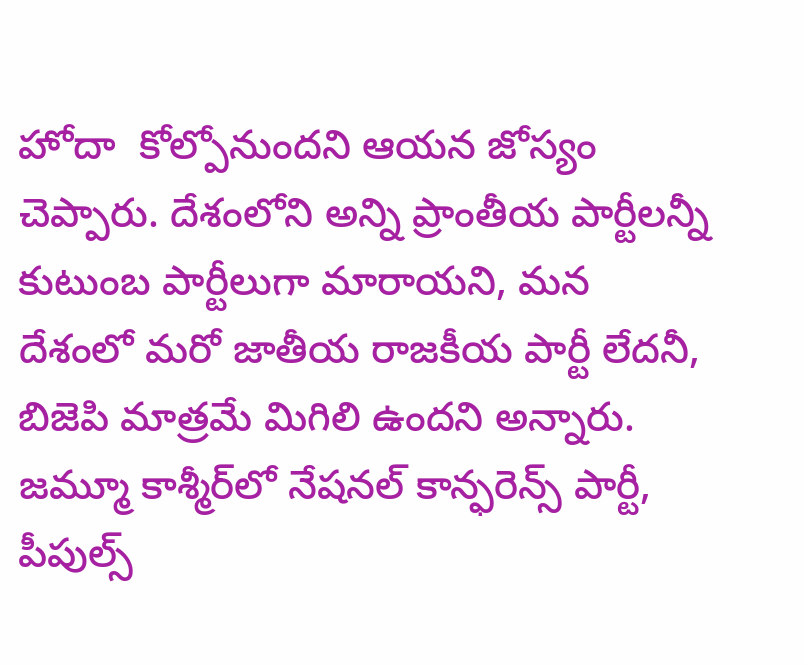హోదా  కోల్పోనుందని ఆయన జోస్యం చెప్పారు. దేశంలోని అన్ని ప్రాంతీయ పార్టీలన్నీ కుటుంబ పార్టీలుగా మారాయని, మన దేశంలో మరో జాతీయ రాజకీయ పార్టీ లేదనీ, బిజెపి మాత్రమే మిగిలి ఉందని అన్నారు. జమ్మూ కాశ్మీర్‌లో నేషనల్ కాన్ఫరెన్స్ పార్టీ, పీపుల్స్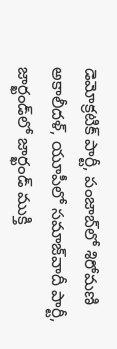డెమోక్రటిక్ పార్టీ, పంజాబ్‌లో శిరోమణి అకాలీదళ్, యూపీలో సమాజ్‌వాదీ పార్టీ, జార్ఖండ్‌లో జార్ఖండ్ ముక్తి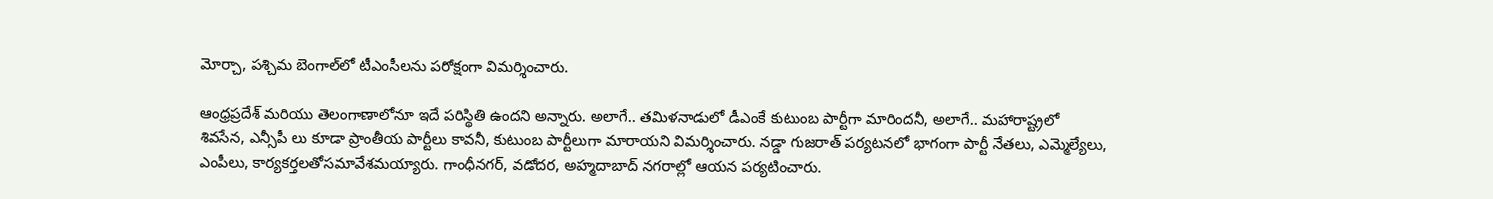మోర్చా, పశ్చిమ బెంగాల్‌లో టీఎంసీలను ప‌రోక్షంగా విమ‌ర్శించారు.

ఆంధ్రప్రదేశ్ మరియు తెలంగాణాలోనూ ఇదే పరిస్థితి ఉందని అన్నారు. అలాగే.. తమిళనాడులో డీఎంకే కుటుంబ పార్టీగా మారింద‌నీ, అలాగే.. మహారాష్ట్రలో శివసేన, ఎన్సీపీ లు కూడా ప్రాంతీయ పార్టీలు కావనీ, కుటుంబ పార్టీలుగా మారాయని విమ‌ర్శించారు. నడ్డా గుజరాత్ పర్యటనలో భాగంగా పార్టీ నేతలు, ఎమ్మెల్యేలు, ఎంపీలు, కార్యకర్తలతోసమావేశమయ్యారు. గాంధీనగర్, వడోదర, అహ్మదాబాద్ నగరాల్లో ఆయన పర్యటించారు.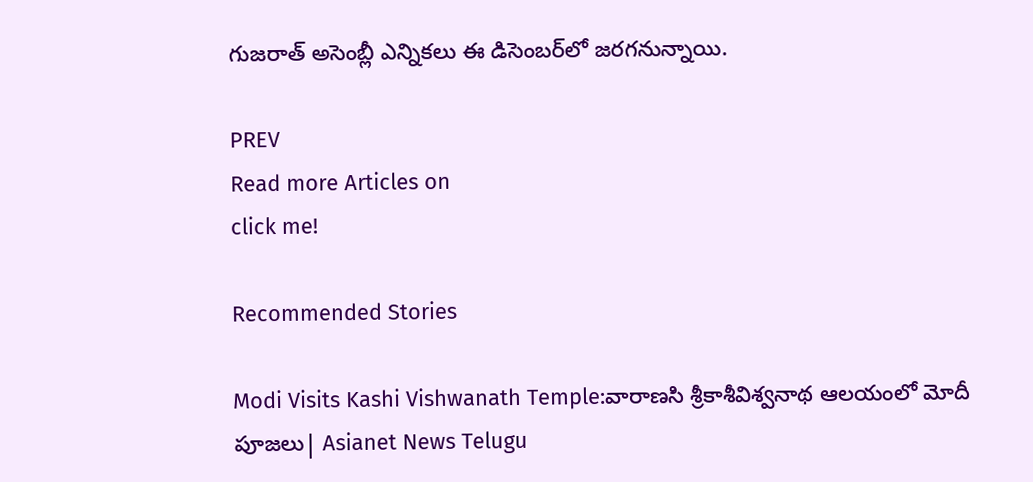గుజరాత్ అసెంబ్లీ ఎన్నికలు ఈ డిసెంబర్‌లో జరగనున్నాయి.

PREV
Read more Articles on
click me!

Recommended Stories

Modi Visits Kashi Vishwanath Temple:వారాణసి శ్రీకాశీవిశ్వనాథ ఆలయంలో మోదీ పూజలు| Asianet News Telugu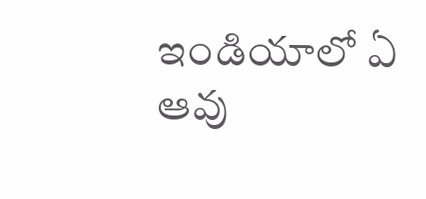ఇండియాలో ఏ ఆవు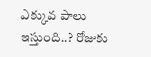ఎక్కువ పాలు ఇస్తుంది..? రోజుకు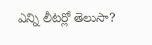ఎన్ని లీటర్లో తెలుసా?